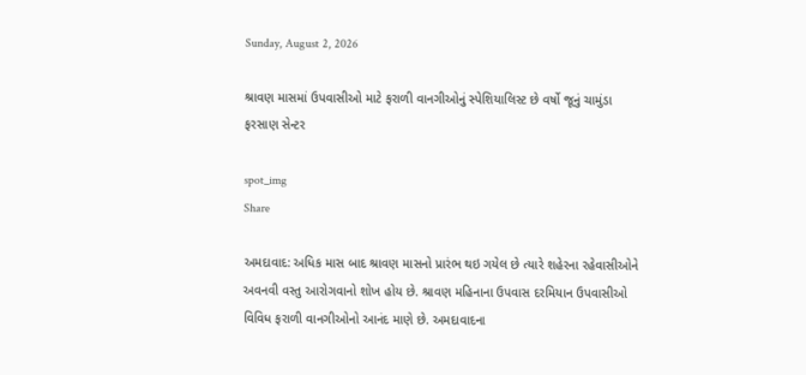Sunday, August 2, 2026

શ્રાવણ માસમાં ઉપવાસીઓ માટે ફરાળી વાનગીઓનું સ્પેશિયાલિસ્ટ છે વર્ષો જૂનું ચામુંડા ફરસાણ સેન્ટર

spot_img
Share

અમદાવાદ: અધિક માસ બાદ શ્રાવણ માસનો પ્રારંભ થઇ ગયેલ છે ત્યારે શહેરના રહેવાસીઓને અવનવી વસ્તુ આરોગવાનો શોખ હોય છે. શ્રાવણ મહિનાના ઉપવાસ દરમિયાન ઉપવાસીઓ વિવિધ ફરાળી વાનગીઓનો આનંદ માણે છે. અમદાવાદના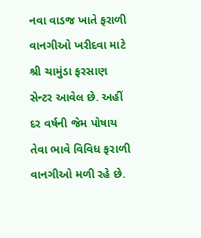નવા વાડજ ખાતે ફરાળી વાનગીઓ ખરીદવા માટે શ્રી ચામુંડા ફરસાણ સેન્ટર આવેલ છે. અહીં દર વર્ષની જેમ પોષાય તેવા ભાવે વિવિધ ફરાળી વાનગીઓ મળી રહે છે.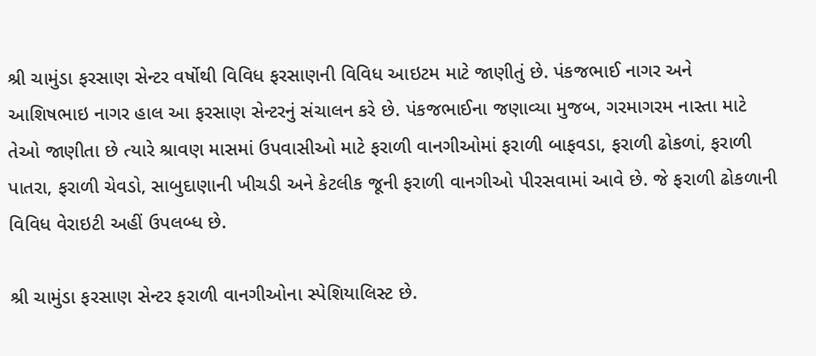શ્રી ચામુંડા ફરસાણ સેન્ટર વર્ષોથી વિવિધ ફરસાણની વિવિધ આઇટમ માટે જાણીતું છે. પંકજભાઈ નાગર અને આશિષભાઇ નાગર હાલ આ ફરસાણ સેન્ટરનું સંચાલન કરે છે. પંકજભાઈના જણાવ્યા મુજબ, ગરમાગરમ નાસ્તા માટે તેઓ જાણીતા છે ત્યારે શ્રાવણ માસમાં ઉપવાસીઓ માટે ફરાળી વાનગીઓમાં ફરાળી બાફવડા, ફરાળી ઢોકળાં, ફરાળી પાતરા, ફરાળી ચેવડો, સાબુદાણાની ખીચડી અને કેટલીક જૂની ફરાળી વાનગીઓ પીરસવામાં આવે છે. જે ફરાળી ઢોકળાની વિવિધ વેરાઇટી અહીં ઉપલબ્ધ છે.

શ્રી ચામુંડા ફરસાણ સેન્ટર ફરાળી વાનગીઓના સ્પેશિયાલિસ્ટ છે.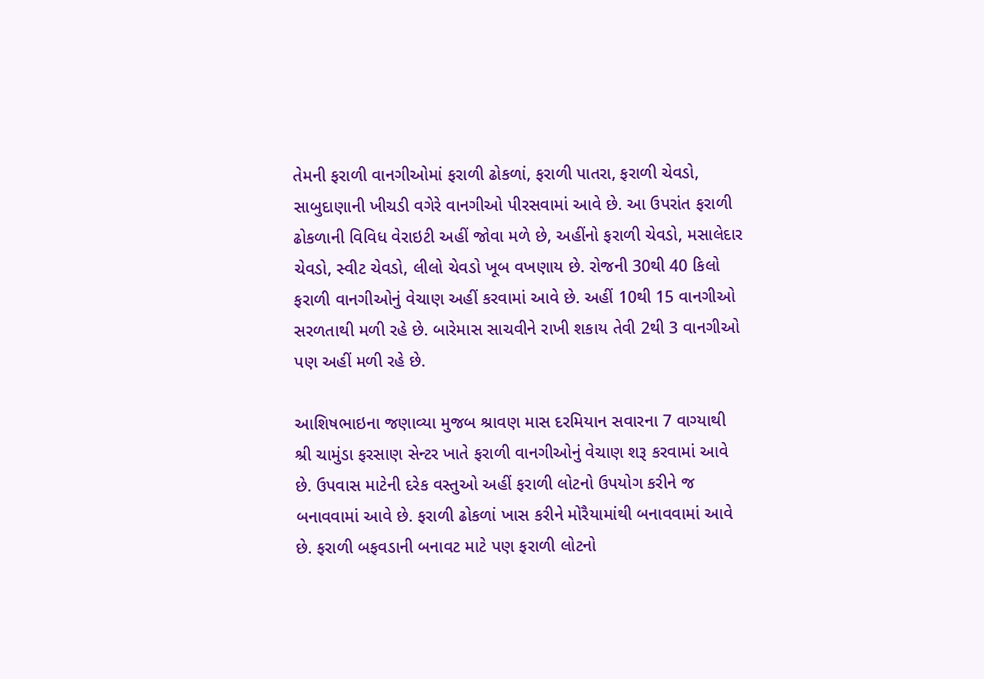તેમની ફરાળી વાનગીઓમાં ફરાળી ઢોકળાં, ફરાળી પાતરા, ફરાળી ચેવડો, સાબુદાણાની ખીચડી વગેરે વાનગીઓ પીરસવામાં આવે છે. આ ઉપરાંત ફરાળી ઢોકળાની વિવિધ વેરાઇટી અહીં જોવા મળે છે, અહીંનો ફરાળી ચેવડો, મસાલેદાર ચેવડો, સ્વીટ ચેવડો, લીલો ચેવડો ખૂબ વખણાય છે. રોજની 30થી 40 કિલો ફરાળી વાનગીઓનું વેચાણ અહીં કરવામાં આવે છે. અહીં 10થી 15 વાનગીઓ સરળતાથી મળી રહે છે. બારેમાસ સાચવીને રાખી શકાય તેવી 2થી 3 વાનગીઓ પણ અહીં મળી રહે છે.

આશિષભાઇના જણાવ્યા મુજબ શ્રાવણ માસ દરમિયાન સવારના 7 વાગ્યાથી શ્રી ચામુંડા ફરસાણ સેન્ટર ખાતે ફરાળી વાનગીઓનું વેચાણ શરૂ કરવામાં આવે છે. ઉપવાસ માટેની દરેક વસ્તુઓ અહીં ફરાળી લોટનો ઉપયોગ કરીને જ બનાવવામાં આવે છે. ફરાળી ઢોકળાં ખાસ કરીને મોરૈયામાંથી બનાવવામાં આવે છે. ફરાળી બફવડાની બનાવટ માટે પણ ફરાળી લોટનો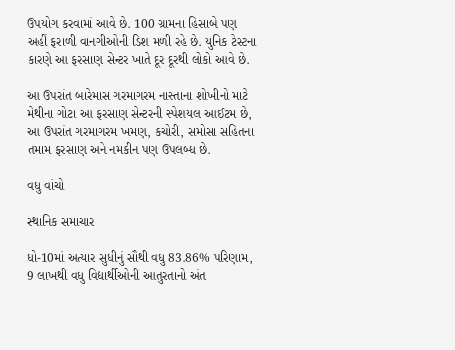ઉપયોગ કરવામાં આવે છે. 100 ગ્રામના હિસાબે પણ અહીં ફરાળી વાનગીઓની ડિશ મળી રહે છે. યુનિક ટેસ્ટના કારણે આ ફરસાણ સેન્ટર ખાતે દૂર દૂરથી લોકો આવે છે.

આ ઉપરાંત બારેમાસ ગરમાગરમ નાસ્તાના શોખીનો માટે મેથીના ગોટા આ ફરસાણ સેન્ટરની સ્પેશયલ આઈટમ છે, આ ઉપરાંત ગરમાગરમ ખમણ, કચોરી, સમોસા સહિતના તમામ ફરસાણ અને નમકીન પણ ઉપલબ્ધ છે.

વધુ વાંચો

સ્થાનિક સમાચાર

ધો-10માં અત્યાર સુધીનું સૌથી વધુ 83.86% પરિણામ, 9 લાખથી વધુ વિદ્યાર્થીઓની આતુરતાનો અંત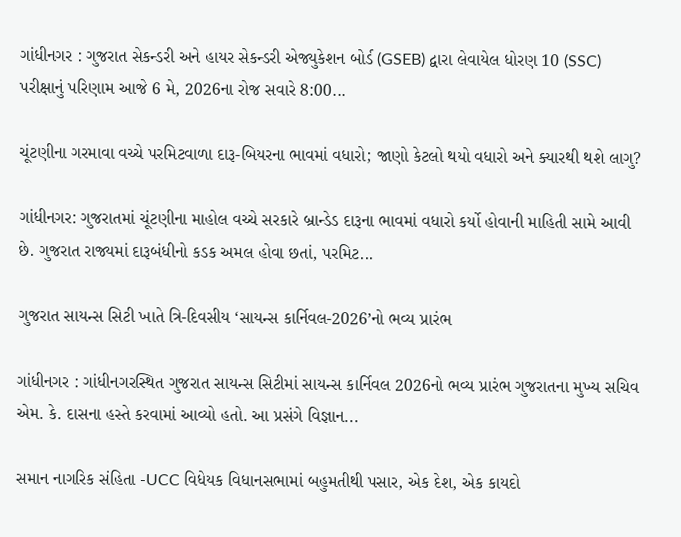ગાંધીનગર : ગુજરાત સેકન્ડરી અને હાયર સેકન્ડરી એજ્યુકેશન બોર્ડ (GSEB) દ્વારા લેવાયેલ ધોરણ 10 (SSC) પરીક્ષાનું પરિણામ આજે 6 મે, 2026ના રોજ સવારે 8:00...

ચૂંટણીના ગરમાવા વચ્ચે પરમિટવાળા દારૂ-બિયરના ભાવમાં વધારો; જાણો કેટલો થયો વધારો અને ક્યારથી થશે લાગુ?

ગાંધીનગર: ગુજરાતમાં ચૂંટણીના માહોલ વચ્ચે સરકારે બ્રાન્ડેડ દારૂના ભાવમાં વધારો કર્યો હોવાની માહિતી સામે આવી છે. ગુજરાત રાજ્યમાં દારૂબંધીનો કડક અમલ હોવા છતાં, પરમિટ...

ગુજરાત સાયન્સ સિટી ખાતે ત્રિ-દિવસીય ‘સાયન્સ કાર્નિવલ-2026’નો ભવ્ય પ્રારંભ

ગાંધીનગર : ગાંધીનગરસ્થિત ગુજરાત સાયન્સ સિટીમાં સાયન્સ કાર્નિવલ 2026નો ભવ્ય પ્રારંભ ગુજરાતના મુખ્ય સચિવ એમ. કે. દાસના હસ્તે કરવામાં આવ્યો હતો. આ પ્રસંગે વિજ્ઞાન...

સમાન નાગરિક સંહિતા -UCC વિધેયક વિધાનસભામાં બહુમતીથી પસાર, એક દેશ, એક કાયદો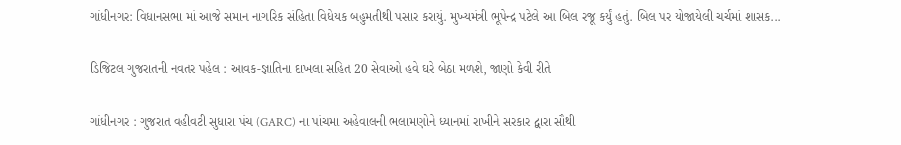ગાંધીનગર: વિધાનસભા માં આજે સમાન નાગરિક સંહિતા વિધેયક બહુમતીથી પસાર કરાયું. મુખ્યમંત્રી ભૂપેન્દ્ર પટેલે આ બિલ રજૂ કર્યું હતું. બિલ પર યોજાયેલી ચર્ચમાં શાસક...

ડિજિટલ ગુજરાતની નવતર પહેલ : આવક-જ્ઞાતિના દાખલા સહિત 20 સેવાઓ હવે ઘરે બેઠા મળશે, જાણો કેવી રીતે

ગાંધીનગર : ગુજરાત વહીવટી સુધારા પંચ (GARC) ના પાંચમા અહેવાલની ભલામણોને ધ્યાનમાં રાખીને સરકાર દ્વારા સૌથી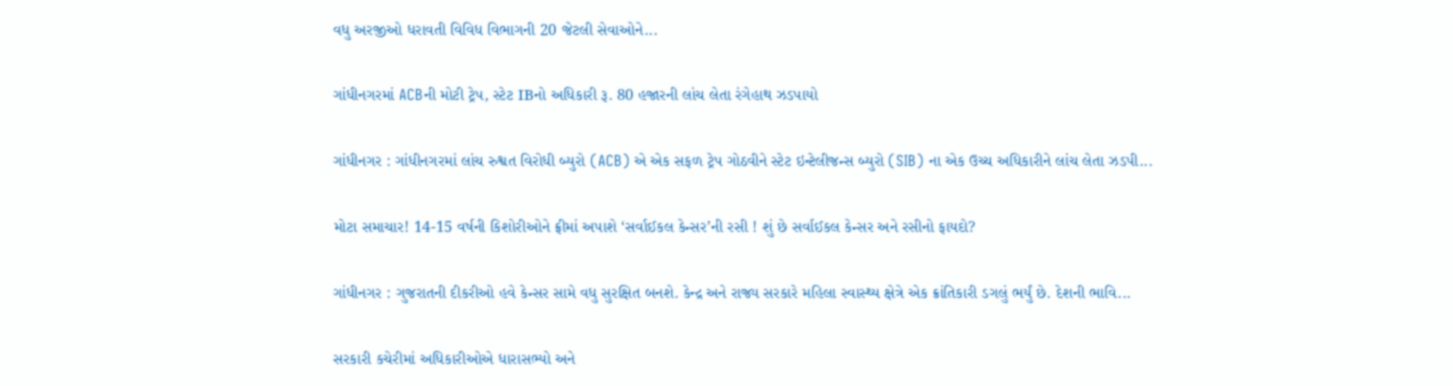વધુ અરજીઓ ધરાવતી વિવિધ વિભાગની 20 જેટલી સેવાઓને...

ગાંધીનગરમાં ACBની મોટી ટ્રેપ, સ્ટેટ IBનો અધિકારી રૂ. 80 હજારની લાંચ લેતા રંગેહાથ ઝડપાયો

ગાંધીનગર : ગાંધીનગરમાં લાંચ રુશ્વત વિરોધી બ્યુરો (ACB) એ એક સફળ ટ્રેપ ગોઠવીને સ્ટેટ ઇન્ટેલીજન્સ બ્યુરો (SIB) ના એક ઉચ્ચ અધિકારીને લાંચ લેતા ઝડપી...

મોટા સમાચાર! 14-15 વર્ષની કિશોરીઓને ફ્રીમાં અપાશે ‘સર્વાઈકલ કેન્સર’ની રસી ! શું છે સર્વાઈકલ કેન્સર અને રસીનો ફાયદો?

ગાંધીનગર : ગુજરાતની દીકરીઓ હવે કેન્સર સામે વધુ સુરક્ષિત બનશે. કેન્દ્ર અને રાજ્ય સરકારે મહિલા સ્વાસ્થ્ય ક્ષેત્રે એક ક્રાંતિકારી ડગલું ભર્યું છે. દેશની ભાવિ...

સરકારી કચેરીમાં અધિકારીઓએ ધારાસભ્યો અને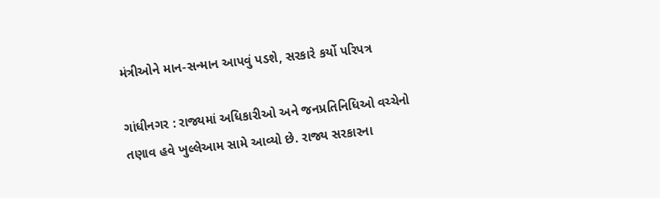મંત્રીઓને માન-સન્માન આપવું પડશે, સરકારે કર્યો પરિપત્ર

ગાંધીનગર : રાજ્યમાં અધિકારીઓ અને જનપ્રતિનિધિઓ વચ્ચેનો તણાવ હવે ખુલ્લેઆમ સામે આવ્યો છે. રાજ્ય સરકારના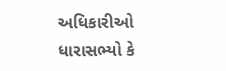અધિકારીઓ ધારાસભ્યો કે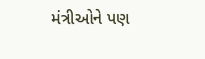મંત્રીઓને પણ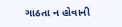ગાઠતા ન હોવાની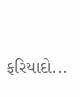ફરિયાદો...